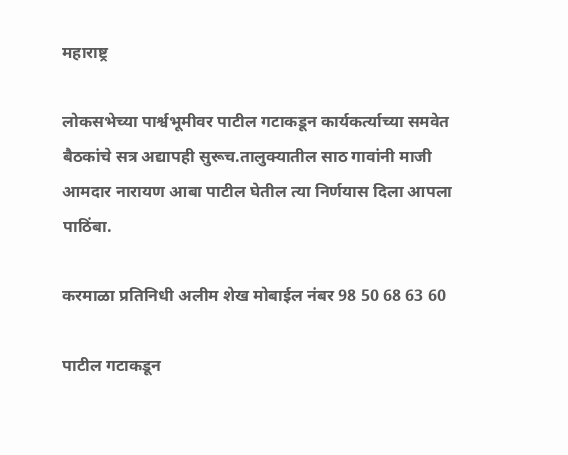महाराष्ट्र

लोकसभेच्या पार्श्वभूमीवर पाटील गटाकडून कार्यकर्त्याच्या समवेत बैठकांचे सत्र अद्यापही सुरूच.तालुक्यातील साठ गावांनी माजी आमदार नारायण आबा पाटील घेतील त्या निर्णयास दिला आपला पाठिंबा.

करमाळा प्रतिनिधी अलीम शेख मोबाईल नंबर 98 50 68 63 60

पाटील गटाकडून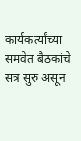कार्यकर्त्यांच्या समवेत बैठकांचे सत्र सुरु असून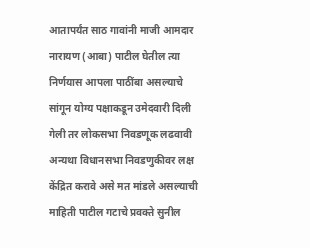आतापर्यंत साठ गावांनी माजी आमदार नारायण (आबा) पाटील घेतील त्या निर्णयास आपला पाठींबा असल्याचे सांगून योग्य पक्षाकडून उमेदवारी दिली गेली तर लोकसभा निवडणूक लढवावी अन्यथा विधानसभा निवडणुकीवर लक्ष केंद्रित करावे असे मत मांडले असल्याची माहिती पाटील गटाचे प्रवक्ते सुनील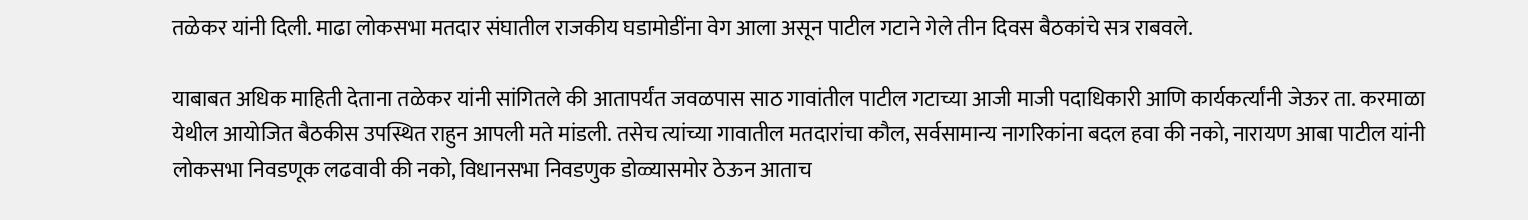तळेकर यांनी दिली. माढा लोकसभा मतदार संघातील राजकीय घडामोडींना वेग आला असून पाटील गटाने गेले तीन दिवस बैठकांचे सत्र राबवले.

याबाबत अधिक माहिती देताना तळेकर यांनी सांगितले की आतापर्यंत जवळपास साठ गावांतील पाटील गटाच्या आजी माजी पदाधिकारी आणि कार्यकर्त्यांनी जेऊर ता. करमाळा येथील आयोजित बैठकीस उपस्थित राहुन आपली मते मांडली. तसेच त्यांच्या गावातील मतदारांचा कौल, सर्वसामान्य नागरिकांना बदल‌ हवा की नको, नारायण आबा पाटील यांनी लोकसभा निवडणूक लढवावी की नको, विधानसभा निवडणुक डोळ्यासमोर ठेऊन आताच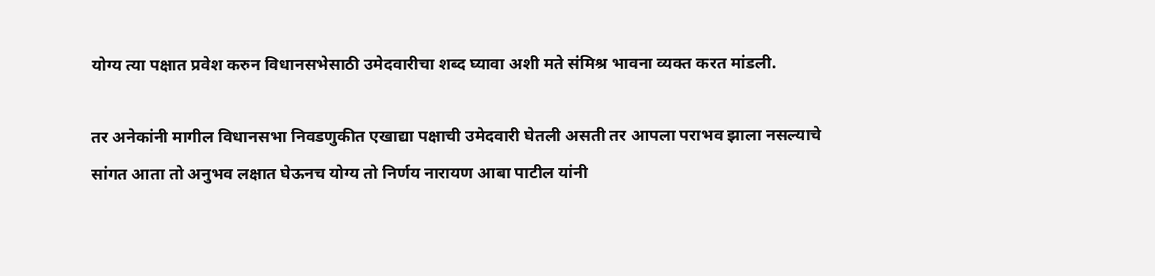योग्य त्या पक्षात प्रवेश करुन विधानसभेसाठी उमेदवारीचा शब्द घ्यावा अशी मते संमिश्र भावना व्यक्त करत मांडली.

तर अनेकांनी मागील विधानसभा निवडणुकीत एखाद्या पक्षाची उमेदवारी घेतली असती तर आपला पराभव झाला नसल्याचे सांगत आता तो अनुभव लक्षात घेऊनच योग्य तो निर्णय नारायण आबा पाटील यांनी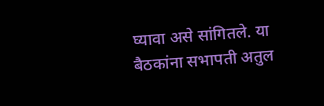घ्यावा असे सांगितले. या बैठकांना सभापती अतुल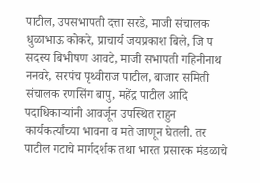पाटील, उपसभापती दत्ता सरडे, माजी संचालक धुळाभाऊ कोकरे, प्राचार्य जयप्रकाश बिले, जि प सदस्य बिभीषण आवटे, माजी सभापती गहिनीनाथ ननवरे, सरपंच पृथ्वीराज पाटील, बाजार समिती संचालक रणसिंग बापु, महेंद्र पाटील आदि पदाधिकाऱ्यांनी आवर्जून उपस्थित राहुन कार्यकर्त्यांच्या भावना व मते जाणून घेतली. तर पाटील गटाचे मार्गदर्शक तथा भारत प्रसारक मंडळाचे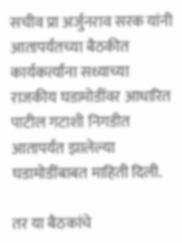सचीव प्रा अर्जुनराव सरक यांनी आतापर्यंतच्या बैठकीत कार्यकर्त्यांना सध्याच्या राजकीय घडामोडींवर आधारित पाटील गटाशी निगडीत आतापर्यंत झालेल्या घडामोडींबाबत माहिती दिली.

तर या बैठकांचे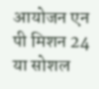आयोजन एन पी मिशन 24 या सोशल‌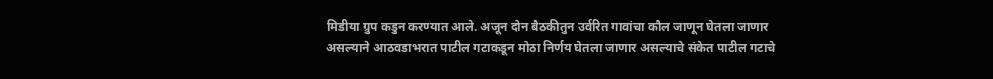मिडीया ग्रुप कडुन करण्यात आले. अजून दोन बैठकीतुन उर्वरित गावांचा कौल जाणून घेतला जाणार असल्याने आठवडाभरात पाटील गटाकडून मोठा निर्णय घेतला जाणार असल्याचे संकेत पाटील गटाचे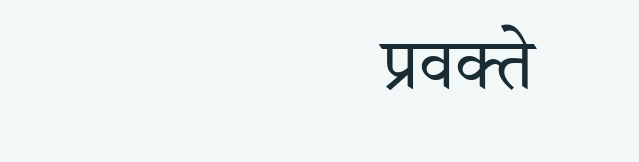प्रवक्ते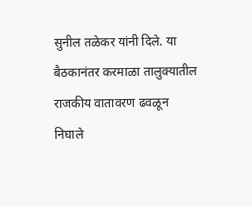सुनील तळेकर यांनी दिले. या बैठकानंतर करमाळा तालुक्यातील राजकीय वातावरण ढवळून निघाले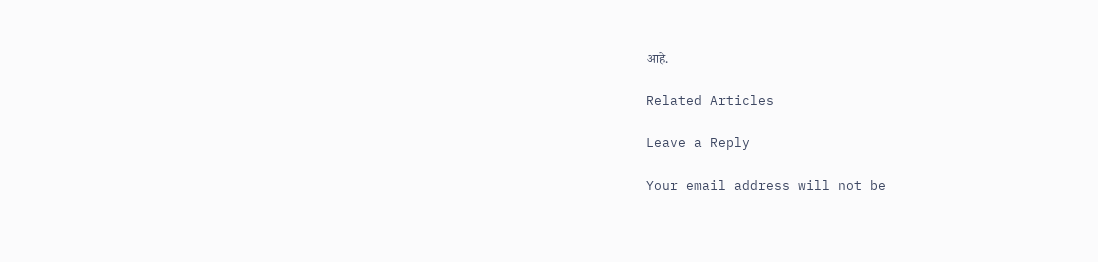आहे.

Related Articles

Leave a Reply

Your email address will not be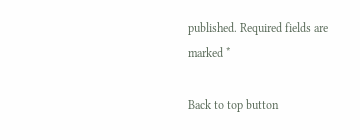published. Required fields are marked *

Back to top button